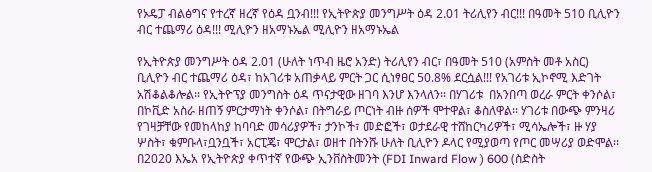የኦዴፓ ብልፅግና የተረኛ ዘረኛ የዕዳ ቧንብ!!! የኢትዮጵያ መንግሥት ዕዳ 2.01 ትሪሊየን ብር!!! በዓመት 510 ቢሊዮን ብር ተጨማሪ ዕዳ!!! ሚሊዮን ዘአማኑኤል ሚሊዮን ዘአማኑኤል

የኢትዮጵያ መንግሥት ዕዳ 2.01 (ሁለት ነጥብ ዜሮ አንድ) ትሪሊየን ብር፣ በዓመት 510 (አምስት መቶ አስር) ቢሊዮን ብር ተጨማሪ ዕዳ፣ ከአገሪቱ አጠቃላይ ምርት ጋር ሲነፃፀር 50.8% ደርሷል!!! የአገሪቱ ኢኮኖሚ እድገት አሽቆልቆሎል፡፡ የኢትዮፕያ መንግስት ዕዳ ጥናታዊው ዘገባ እንሆ እንላለን፡፡ በሃገሪቱ  በአንበጣ ወረራ ምርት ቀንሶል፣ በኮቪድ አስራ ዘጠኝ ምርታማነት ቀንሶል፣ በትግራይ ጦርነት ብዙ ሰዎች ሞተዋል፣ ቆስለዋል፡፡ ሃገሪቱ በውጭ ምንዛሪ የገዛቻቸው የመከላከያ ከባባድ መሳሪያዎች፣ ታንኮች፣ መድፎች፣ ወታደራዊ ተሸከርካሪዎች፣ ሚሳኤሎች፣ ዙ ሃያ ሦስት፣ ቁምቡላ፣ቧንቧች፣ አርፒጄ፣ ሞርታል፣ ወዘተ በትንሹ ሁለት ቢሊዮን ዶላር የሚያወጣ የጦር መሣሪያ ወድሞል፡፡ በ2020 እኤአ የኢትዮጵያ ቀጥተኛ የውጭ ኢንቨስትመንት (FDI Inward Flow ) 600 (ስድስት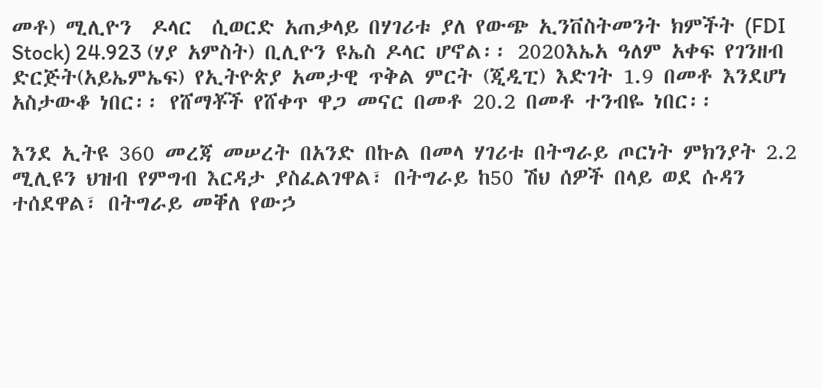መቶ) ሚሊዮን  ዶላር  ሲወርድ አጠቃላይ በሃገሪቱ ያለ የውጭ ኢንቨስትመንት ክምችት (FDI Stock) 24.923 (ሃያ አምስት) ቢሊዮን ዩኤስ ዶላር ሆኖል፡፡ 2020እኤአ ዓለም አቀፍ የገንዘብ ድርጅት(አይኤምኤፍ) የኢትዮጵያ አመታዊ ጥቅል ምርት (ጂዲፒ) እድገት 1.9 በመቶ እንደሆነ አስታውቆ ነበር፡፡ የሸማቾች የሸቀጥ ዋጋ መናር በመቶ 20.2 በመቶ ተንብዬ ነበር፡፡

እንደ ኢትዩ 360 መረጃ መሠረት በአንድ በኩል በመላ ሃገሪቱ በትግራይ ጦርነት ምክንያት 2.2 ሚሊዩን ህዝብ የምግብ እርዳታ ያስፈልገዋል፣ በትግራይ ከ50 ሽህ ሰዎች በላይ ወደ ሱዳን ተሰደዋል፣ በትግራይ መቐለ የውኃ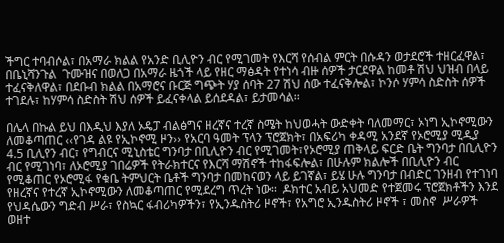ችግር ተባብሶል፣ በአማራ ክልል የአንድ ቢሊዮን ብር የሚገመት የእርሻ የሰብል ምርት በሱዳን ወታደሮች ተዘርፈዋል፣ በቤኒሻንጉል  ጉሙዝና በወለጋ በአማራ ዜጎች ላይ የዘር ማፅዳት የተነሳ ብዙ ሰዎች ታርደዋል ከመቶ ሽህ ህዝብ በላይ ተፈናቅለዋል፣ በደቡብ ክልል በአማሮና ቡርጅ ግጭት ሃያ ሰባት 27 ሽህ ሰው ተፈናቅሎል፣ ኮንሶ ሃምሳ ስድስት ሰዎች ተገደሉ፣ ከሃምሳ ስድስት ሽህ ሰዎች ይፈናቀላል ይሰደዳል፣ ይታመሳል፡፡

በሌላ በኩል ይህ በእዲህ እያለ ኦዴፓ ብልፅግና ዘረኛና ተረኛ ስሜት ከህወሓት ውድቀት ባለመማር፣ ኦነግ ኢኮኖሚውን ለመቆጣጠር ‹‹የገዳ ልዩ የኢኮኖሚ ዞን›› የአርባ ዓመት ፕላን ፕሮጀክት፣ በአፍሪካ ቀዳሚ አንደኛ የኦሮሚያ ሚዲያ 4.5 ቢሊየን ብር፣ የግብርና ሚኒስቴር ግንባታ በቢሊዮን ብር የሚገመት፣የኦሮሚያ ጠቅላይ ፍርድ ቤት ግንባታ በቢሊዮን ብር የሚገነባ፣ ለኦሮሚያ ገበሬዎች የትራክተርና የእርሻ ማሽኖች ተከፋፍሎል፣ በሁሉም ክልሎች በቢሊዮን ብር የሚቆጠር የኦሮሚፋ የቁቤ ትምህርት ቤቶች ግንባታ በመከናወን ላይ ይገኛል፣ ይሄ ሁሉ ግንባታ በብድር ገንዘብ የተገነባ የዘረኛና የተረኛ ኢኮኖሚውን ለመቆጣጠር የሚደረግ ጥረት ነው፡፡  ዶክተር አብይ አህመድ የተጀመሩ ፕሮጀክቶችን እንደ የህዳሴውን ግድብ ሥራ፣ የስኳር ፋብሪካዎችን፣ የኢንዱስትሪ ዞኖች፣ የአግሮ ኢንዱስትሪ ዞኖች ፣ መስኖ  ሥራዎች ወዘተ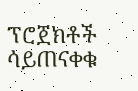ፕሮጀክቶች ሳይጠናቀቁ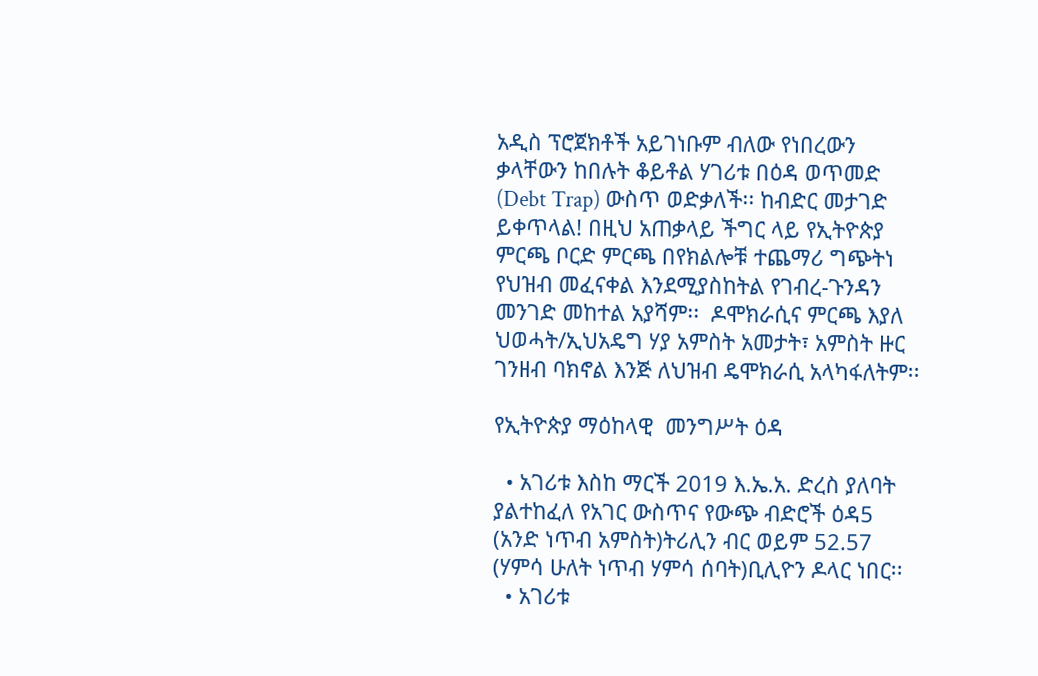አዲስ ፕሮጀክቶች አይገነቡም ብለው የነበረውን ቃላቸውን ከበሉት ቆይቶል ሃገሪቱ በዕዳ ወጥመድ (Debt Trap) ውስጥ ወድቃለች፡፡ ከብድር መታገድ ይቀጥላል! በዚህ አጠቃላይ ችግር ላይ የኢትዮጵያ ምርጫ ቦርድ ምርጫ በየክልሎቹ ተጨማሪ ግጭትነ የህዝብ መፈናቀል እንደሚያስከትል የገብረ-ጉንዳን መንገድ መከተል አያሻም፡፡  ዶሞክራሲና ምርጫ እያለ ህወሓት/ኢህአዴግ ሃያ አምስት አመታት፣ አምስት ዙር ገንዘብ ባክኖል እንጅ ለህዝብ ዴሞክራሲ አላካፋለትም፡፡

የኢትዮጵያ ማዕከላዊ  መንግሥት ዕዳ

  • አገሪቱ እስከ ማርች 2019 እ.ኤ.አ. ድረስ ያለባት ያልተከፈለ የአገር ውስጥና የውጭ ብድሮች ዕዳ5 (አንድ ነጥብ አምስት)ትሪሊን ብር ወይም 52.57 (ሃምሳ ሁለት ነጥብ ሃምሳ ሰባት)ቢሊዮን ዶላር ነበር፡፡
  • አገሪቱ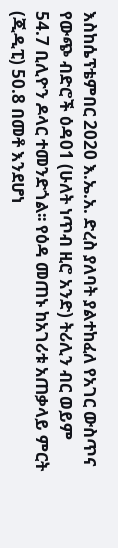እስከሴፕቴምበር 2020 እ.ኤ.አ. ድረስ ያለባት ያልተከፈለ የአገር ውስጥና የውጭ ብድሮች ዕዳ01 (ሁለት ነጥብ ዚሮ አንድ) ትሪሊን ብር ወይም 54.7 ቢሊዮን ዶላር ተመንድጎል፡፡ የዕዳ መጠኑ ከአገሪቱ አጠቃላይ ምርት (ጂዲፒ) 50.8 በመቶ እንደሆነ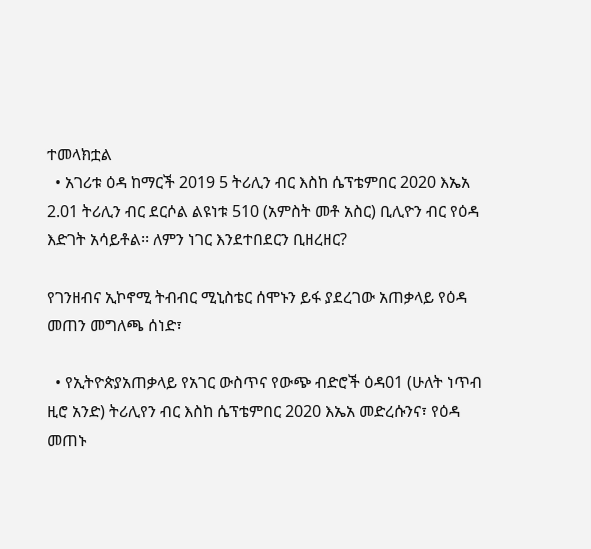ተመላክቷል
  • አገሪቱ ዕዳ ከማርች 2019 5 ትሪሊን ብር እስከ ሴፕቴምበር 2020 እኤአ 2.01 ትሪሊን ብር ደርሶል ልዩነቱ 510 (አምስት መቶ አስር) ቢሊዮን ብር የዕዳ እድገት አሳይቶል፡፡ ለምን ነገር እንደተበደርን ቢዘረዘር?

የገንዘብና ኢኮኖሚ ትብብር ሚኒስቴር ሰሞኑን ይፋ ያደረገው አጠቃላይ የዕዳ መጠን መግለጫ ሰነድ፣

  • የኢትዮጵያአጠቃላይ የአገር ውስጥና የውጭ ብድሮች ዕዳ01 (ሁለት ነጥብ ዚሮ አንድ) ትሪሊየን ብር እስከ ሴፕቴምበር 2020 እኤአ መድረሱንና፣ የዕዳ መጠኑ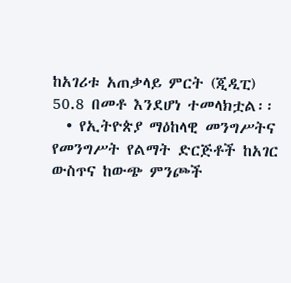ከአገሪቱ አጠቃላይ ምርት (ጂዲፒ) 50.8 በመቶ እንደሆነ ተመላክቷል፡፡
  • የኢትዮጵያ ማዕከላዊ መንግሥትና የመንግሥት የልማት ድርጅቶች ከአገር ውስጥና ከውጭ ምንጮች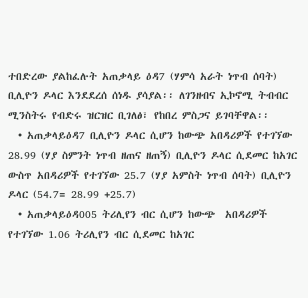ተበድረው ያልከፈሉት አጠቃላይ ዕዳ7 (ሃምሳ አራት ነጥብ ሰባት) ቢሊዮን ዶላር እንደደረሰ ሰነዱ ያሳያል፡፡ ለገንዘብና ኢኮኖሚ ትብብር ሚንስትሩ የብድሩ ዝርዝር ቢገለፅ፣ የከበረ ምስጋና ይገባቸዋል፡፡
  • አጠቃላይዕዳ7 ቢሊዮን ዶላር ሲሆን ከውጭ አበዳሪዎች የተገኘው 28.99 (ሃያ ስምንት ነጥብ ዘጠና ዘጠኝ) ቢሊዮን ዶላር ሲደመር ከአገር ውስጥ አበዳሪዎች የተገኘው 25.7 (ሃያ አምስት ነጥብ ሰባት) ቢሊዮን ዶላር (54.7= 28.99 +25.7)
  • አጠቃላይዕዳ005 ትሪሊየን ብር ሲሆን ከውጭ  አበዳሪዎች የተገኘው 1.06 ትሪሊየን ብር ሲደመር ከአገር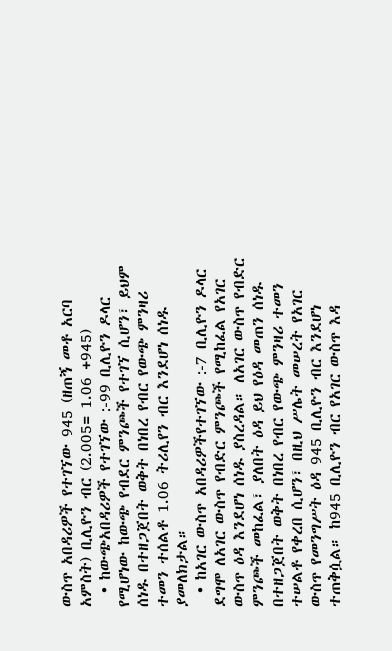ውስጥ አበዳሪዎች የተገኘው 945 (ዘጠኝ መቶ አርባ አምስት) ቢሊዮን ብር (2.005= 1.06 +945)
  • ከውጭአበዳሪዎች የተገኘው :-99 ቢሊዮን ዶላር የሚሆነው ከውጭ የብደር ምንጮች የተገኘ ሲሆን፣ ይህም ሰነዱ በተዘጋጀበት ወቅት በነበረ የብር የውጭ ምንዛሪ ተመን ተሰልቶ 1.06 ትሪሊየን ብር እንደሆነ ሰነዱ ያመለክታል።
  • ከአገር ውስጥ አበዳሪዎችየተገኘው :-7 ቢሊዮን ዶላር ደግሞ ለአገር ውስጥ የብድር ምንጮች የሚከፈል የአገር ውስጥ ዕዳ እንደሆነ ሰነዱ ያስረዳል። ለአገር ውስጥ የብድር ምንጮች መከፈል፣ ያለበት ዕዳ ይህ የዕዳ መጠን ሰነዱ በተዘጋጀበት ወቅት በነበረ የብር የውጭ ምንዛሪ ተመን ተሠልቶ የቀረበ ሲሆን፣ በዚህ ሥሌት መሠረት የአገር ውስጥ የመንግሥት ዕዳ 945 ቢሊዮን ብር እንደሆነ ተጠቅሷል። ከ945 ቢሊዮን ብር የአገር ውስጥ እዳ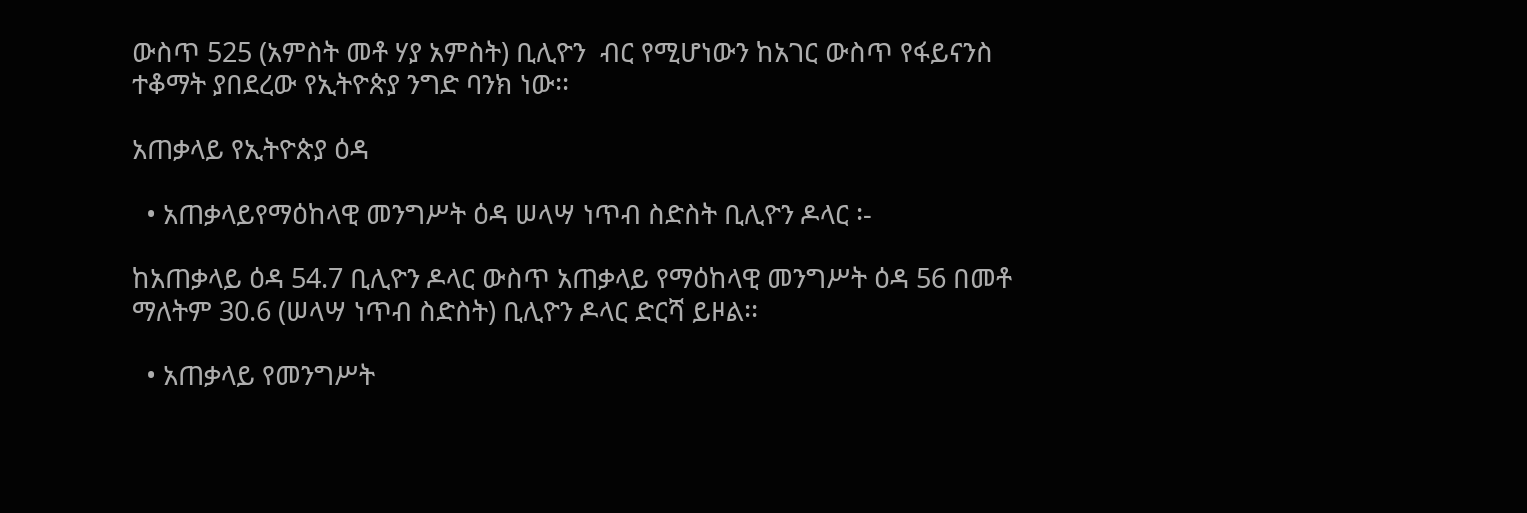ውስጥ 525 (አምስት መቶ ሃያ አምስት) ቢሊዮን  ብር የሚሆነውን ከአገር ውስጥ የፋይናንስ ተቆማት ያበደረው የኢትዮጵያ ንግድ ባንክ ነው፡፡

አጠቃላይ የኢትዮጵያ ዕዳ

  • አጠቃላይየማዕከላዊ መንግሥት ዕዳ ሠላሣ ነጥብ ስድስት ቢሊዮን ዶላር ፡-

ከአጠቃላይ ዕዳ 54.7 ቢሊዮን ዶላር ውስጥ አጠቃላይ የማዕከላዊ መንግሥት ዕዳ 56 በመቶ ማለትም 30.6 (ሠላሣ ነጥብ ስድስት) ቢሊዮን ዶላር ድርሻ ይዞል፡፡

  • አጠቃላይ የመንግሥት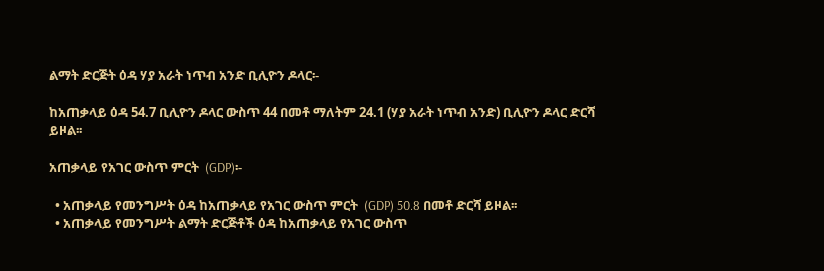ልማት ድርጅት ዕዳ ሃያ አራት ነጥብ አንድ ቢሊዮን ዶላር፡-

ከአጠቃላይ ዕዳ 54.7 ቢሊዮን ዶላር ውስጥ 44 በመቶ ማለትም 24.1 (ሃያ አራት ነጥብ አንድ) ቢሊዮን ዶላር ድርሻ ይዞል፡፡

አጠቃላይ የአገር ውስጥ ምርት  (GDP)፡-

  • አጠቃላይ የመንግሥት ዕዳ ከአጠቃላይ የአገር ውስጥ ምርት  (GDP) 50.8 በመቶ ድርሻ ይዞል፡፡
  • አጠቃላይ የመንግሥት ልማት ድርጅቶች ዕዳ ከአጠቃላይ የአገር ውስጥ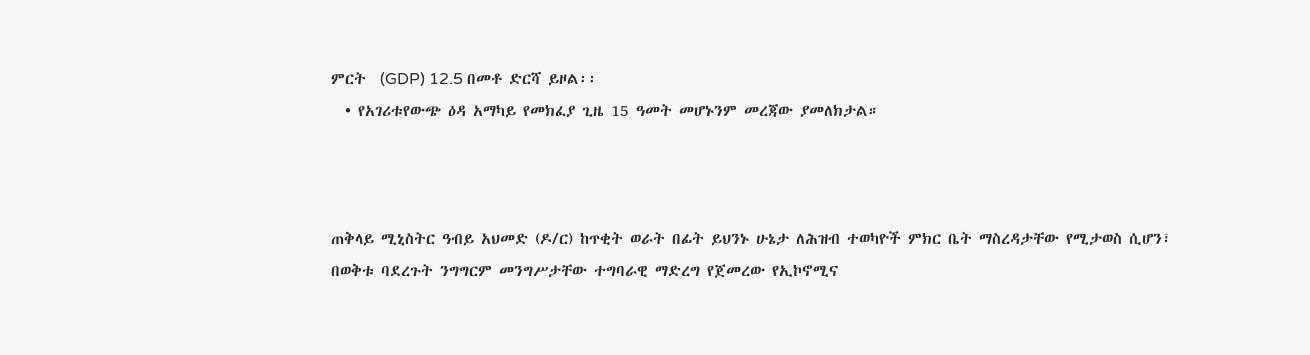ምርት  (GDP) 12.5 በመቶ ድርሻ ይዞል፡፡
  • የአገሪቱየውጭ ዕዳ አማካይ የመክፈያ ጊዜ 15 ዓመት መሆኑንም መረጃው ያመለክታል።



ጠቅላይ ሚኒስትር ዓብይ አህመድ (ዶ/ር) ከጥቂት ወራት በፊት ይህንኑ ሁኔታ ለሕዝብ ተወካዮች ምክር ቤት ማስረዳታቸው የሚታወስ ሲሆን፣ በወቅቱ ባደረጉት ንግግርም መንግሥታቸው ተግባራዊ ማድረግ የጀመረው የኢኮኖሚና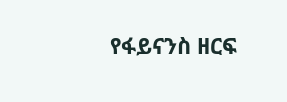የፋይናንስ ዘርፍ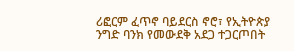ሪፎርም ፈጥኖ ባይደርስ ኖሮ፣ የኢትዮጵያ ንግድ ባንክ የመውደቅ አደጋ ተጋርጦበት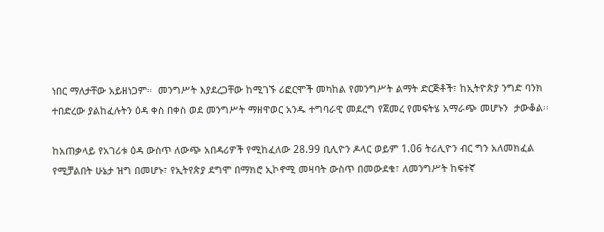ነበር ማለታቸው አይዘነጋም።  መንግሥት እያደረጋቸው ከሚገኙ ሪፎርሞች መካከል የመንግሥት ልማት ድርጅቶች፣ ከኢትዮጵያ ንግድ ባንክ ተበድረው ያልከፈሉትን ዕዳ ቀስ በቀስ ወደ መንግሥት ማዘዋወር አንዱ ተግባራዊ መደረግ የጀመረ የመፍትሄ አማራጭ መሆኑን  ታውቆል፡፡

ከአጠቃላይ የአገሪቱ ዕዳ ውስጥ ለውጭ አበዳሪዎች የሚከፈለው 28.99 ቢሊዮን ዶላር ወይም 1.06 ትሪሊዮን ብር ግን አለመክፈል የሚቻልበት ሁኔታ ዝግ በመሆኑ፣ የኢትየጵያ ደግሞ በማክሮ ኢኮኖሚ መዛባት ውስጥ በመውደቁ፣ ለመንግሥት ከፍተኛ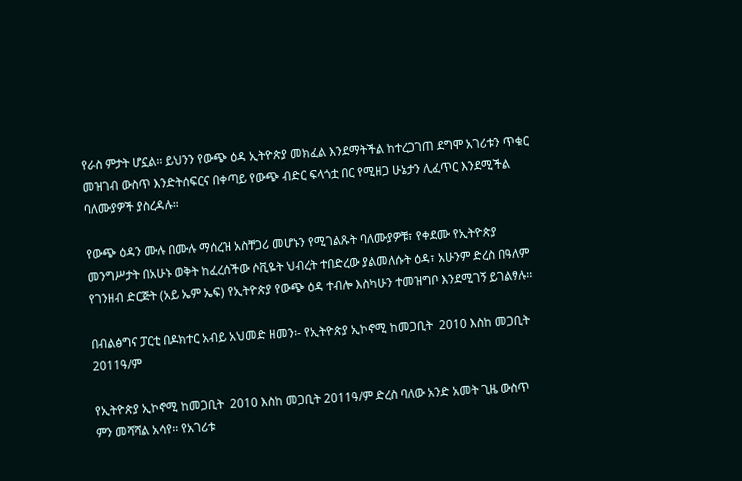የራስ ምታት ሆኗል፡፡ ይህንን የውጭ ዕዳ ኢትዮጵያ መክፈል እንደማትችል ከተረጋገጠ ደግሞ አገሪቱን ጥቁር መዝገብ ውስጥ እንድትሰፍርና በቀጣይ የውጭ ብድር ፍላጎቷ በር የሚዘጋ ሁኔታን ሊፈጥር እንደሚችል ባለሙያዎች ያስረዳሉ።

የውጭ ዕዳን ሙሉ በሙሉ ማሰረዝ አስቸጋሪ መሆኑን የሚገልጹት ባለሙያዎቹ፣ የቀደሙ የኢትዮጵያ መንግሥታት በአሁኑ ወቅት ከፈረሰችው ሶቪዬት ህብረት ተበድረው ያልመለሱት ዕዳ፣ አሁንም ድረስ በዓለም የገንዘብ ድርጅት (አይ ኤም ኤፍ) የኢትዮጵያ የውጭ ዕዳ ተብሎ እስካሁን ተመዝግቦ እንደሚገኝ ይገልፃሉ፡፡

በብልፅግና ፓርቲ በዶክተር አብይ አህመድ ዘመን፡- የኢትዮጵያ ኢኮኖሚ ከመጋቢት  2010 እስከ መጋቢት 2011ዓ/ም

የኢትዮጵያ ኢኮኖሚ ከመጋቢት  2010 እስከ መጋቢት 2011ዓ/ም ድረስ ባለው አንድ አመት ጊዜ ውስጥ ምን መሻሻል አሳየ፡፡ የአገሪቱ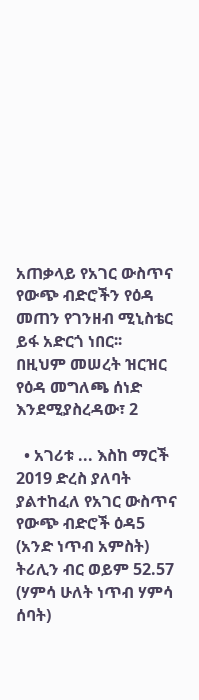አጠቃላይ የአገር ውስጥና የውጭ ብድሮችን የዕዳ መጠን የገንዘብ ሚኒስቴር ይፋ አድርጎ ነበር፡፡  በዚህም መሠረት ዝርዝር የዕዳ መግለጫ ሰነድ እንደሚያስረዳው፣ 2

  • አገሪቱ ... እስከ ማርች 2019 ድረስ ያለባት ያልተከፈለ የአገር ውስጥና የውጭ ብድሮች ዕዳ5 (አንድ ነጥብ አምስት) ትሪሊን ብር ወይም 52.57 (ሃምሳ ሁለት ነጥብ ሃምሳ ሰባት)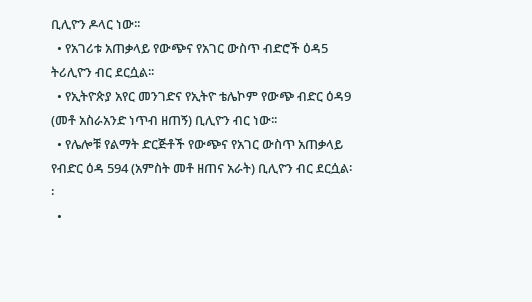ቢሊዮን ዶላር ነው፡፡
  • የአገሪቱ አጠቃላይ የውጭና የአገር ውስጥ ብድሮች ዕዳ5 ትሪሊዮን ብር ደርሷል፡፡
  • የኢትዮጵያ አየር መንገድና የኢትዮ ቴሌኮም የውጭ ብድር ዕዳ9 (መቶ አስራአንድ ነጥብ ዘጠኝ) ቢሊዮን ብር ነው፡፡
  • የሌሎቹ የልማት ድርጅቶች የውጭና የአገር ውስጥ አጠቃላይ የብድር ዕዳ 594 (አምስት መቶ ዘጠና አራት) ቢሊዮን ብር ደርሷል፡፡
  •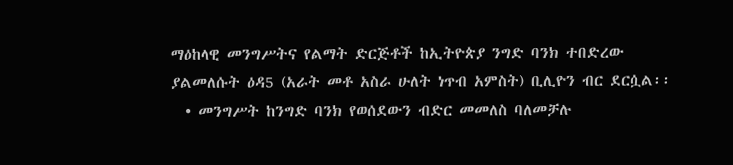ማዕከላዊ መንግሥትና የልማት ድርጅቶች ከኢትዮጵያ ንግድ ባንክ ተበድረው ያልመለሱት ዕዳ5 (አራት መቶ አስራ ሁለት ነጥብ አምስት) ቢሊዮን ብር ደርሷል፡፡
  • መንግሥት ከንግድ ባንክ የወሰደውን ብድር መመለስ ባለመቻሉ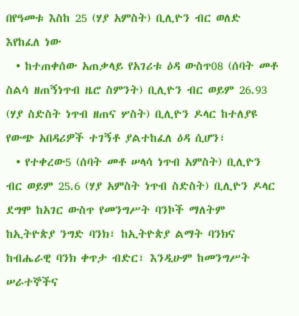በየዓመቱ እስከ 25 (ሃያ አምስት) ቢሊዮን ብር ወለድ እየከፈለ ነው
  • ከተጠቀሰው አጠቃላይ የአገሪቱ ዕዳ ውስጥ08 (ሰባት መቶ ስልሳ ዘጠኝነጥብ ዜሮ ስምንት) ቢሊዮን ብር ወይም 26.93 (ሃያ ስድስት ነጥብ ዘጠና ሦስት) ቢሊዮን ዶላር ከተለያዩ የውጭ አበዳሪዎች ተገኝቶ ያልተከፈለ ዕዳ ሲሆን፣
  • የተቀረው5 (ሰባት መቶ ሠላሳ ነጥብ አምስት) ቢሊዮን ብር ወይም 25.6 (ሃያ አምስት ነጥብ ስድስት) ቢሊዮን ዶላር ደግሞ ከአገር ውስጥ የመንግሥት ባንኮች ማለትም ከኢትዮጵያ ንግድ ባንክ፣ ከኢትዮጵያ ልማት ባንክና ከብሔራዊ ባንክ ቀጥታ ብድር፣ እንዲሁም ከመንግሥት ሠራተኞችና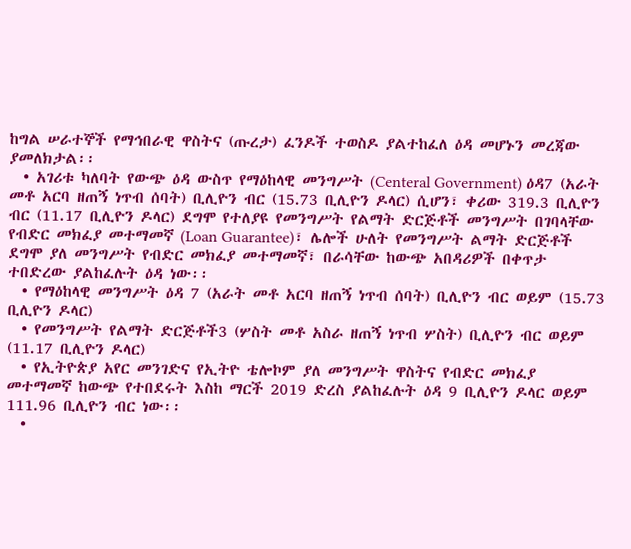ከግል ሠራተኞች የማኅበራዊ ዋስትና (ጡረታ) ፈንዶች ተወስዶ ያልተከፈለ ዕዳ መሆኑን መረጃው ያመለክታል፡፡
  • አገሪቱ ካለባት የውጭ ዕዳ ውስጥ የማዕከላዊ መንግሥት (Centeral Government) ዕዳ7 (አራት መቶ አርባ ዘጠኝ ነጥብ ሰባት) ቢሊዮን ብር (15.73 ቢሊዮን ዶላር) ሲሆን፣ ቀሪው 319.3 ቢሊዮን ብር (11.17 ቢሊዮን ዶላር) ደግሞ የተለያዩ የመንግሥት የልማት ድርጅቶች መንግሥት በገባላቸው የብድር መክፈያ መተማመኛ (Loan Guarantee)፣ ሌሎች ሁለት የመንግሥት ልማት ድርጅቶች ደግሞ ያለ መንግሥት የብድር መክፈያ መተማመኛ፣ በራሳቸው ከውጭ አበዳሪዎች በቀጥታ ተበድረው ያልከፈሉት ዕዳ ነው፡፡
  • የማዕከላዊ መንግሥት ዕዳ 7 (አራት መቶ አርባ ዘጠኝ ነጥብ ሰባት) ቢሊዮን ብር ወይም (15.73 ቢሊዮን ዶላር)
  • የመንግሥት የልማት ድርጅቶች3 (ሦስት መቶ አስራ ዘጠኝ ነጥብ ሦስት) ቢሊዮን ብር ወይም (11.17 ቢሊዮን ዶላር)
  • የኢትዮጵያ አየር መንገድና የኢትዮ ቴሎኮም ያለ መንግሥት ዋስትና የብድር መክፈያ መተማመኛ ከውጭ የተበደሩት እስከ ማርች 2019 ድረስ ያልከፈሉት ዕዳ 9 ቢሊዮን ዶላር ወይም 111.96 ቢሊዮን ብር ነው፡፡
  •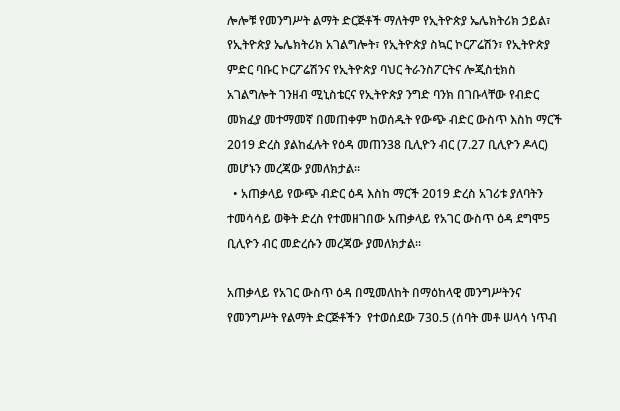ሎሎቹ የመንግሥት ልማት ድርጅቶች ማለትም የኢትዮጵያ ኤሌክትሪክ ኃይል፣ የኢትዮጵያ ኤሌክትሪክ አገልግሎት፣ የኢትዮጵያ ስኳር ኮርፖሬሽን፣ የኢትዮጵያ ምድር ባቡር ኮርፖሬሽንና የኢትዮጵያ ባህር ትራንስፖርትና ሎጂስቲክስ አገልግሎት ገንዘብ ሚኒስቴርና የኢትዮጵያ ንግድ ባንክ በገቡላቸው የብድር መክፈያ መተማመኛ በመጠቀም ከወሰዱት የውጭ ብድር ውስጥ እስከ ማርች 2019 ድረስ ያልከፈሉት የዕዳ መጠን38 ቢሊዮን ብር (7.27 ቢሊዮን ዶላር) መሆኑን መረጃው ያመለክታል፡፡
  • አጠቃላይ የውጭ ብድር ዕዳ እስከ ማርች 2019 ድረስ አገሪቱ ያለባትን ተመሳሳይ ወቅት ድረስ የተመዘገበው አጠቃላይ የአገር ውስጥ ዕዳ ደግሞ5 ቢሊዮን ብር መድረሱን መረጃው ያመለክታል፡፡

አጠቃላይ የአገር ውስጥ ዕዳ በሚመለከት በማዕከላዊ መንግሥትንና የመንግሥት የልማት ድርጅቶችን  የተወሰደው 730.5 (ሰባት መቶ ሠላሳ ነጥብ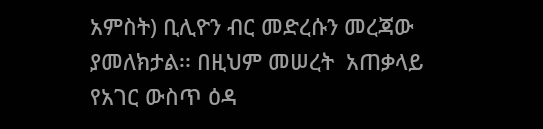አምስት) ቢሊዮን ብር መድረሱን መረጃው ያመለክታል፡፡ በዚህም መሠረት  አጠቃላይ የአገር ውስጥ ዕዳ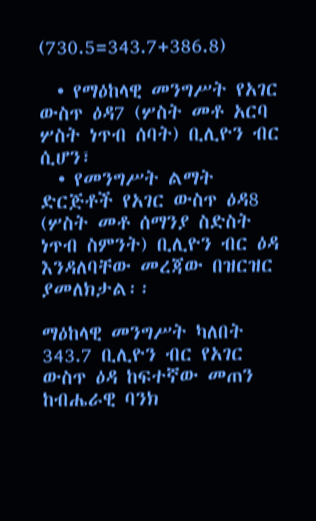(730.5=343.7+386.8)

  • የማዕከላዊ መንግሥት የአገር ውስጥ ዕዳ7 (ሦስት መቶ አርባ ሦስት ነጥብ ሰባት) ቢሊዮን ብር ሲሆን፣
  • የመንግሥት ልማት ድርጅቶች የአገር ውስጥ ዕዳ8 (ሦስት መቶ ሰማንያ ስድስት ነጥብ ስምንት) ቢሊዮን ብር ዕዳ እንዳለባቸው መረጃው በዝርዝር ያመለክታል፡፡

ማዕከላዊ መንግሥት ካለበት 343.7 ቢሊዮን ብር የአገር ውስጥ ዕዳ ከፍተኛው መጠን ከብሔራዊ ባንክ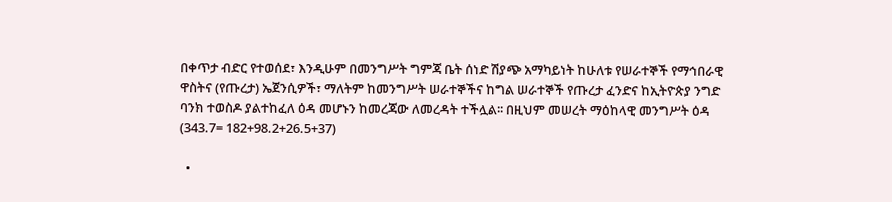በቀጥታ ብድር የተወሰደ፣ እንዲሁም በመንግሥት ግምጃ ቤት ሰነድ ሽያጭ አማካይነት ከሁለቱ የሠራተኞች የማኅበራዊ ዋስትና (የጡረታ) ኤጀንሲዎች፣ ማለትም ከመንግሥት ሠራተኞችና ከግል ሠራተኞች የጡረታ ፈንድና ከኢትዮጵያ ንግድ ባንክ ተወስዶ ያልተከፈለ ዕዳ መሆኑን ከመረጃው ለመረዳት ተችሏል፡፡ በዚህም መሠረት ማዕከላዊ መንግሥት ዕዳ (343.7= 182+98.2+26.5+37)

  •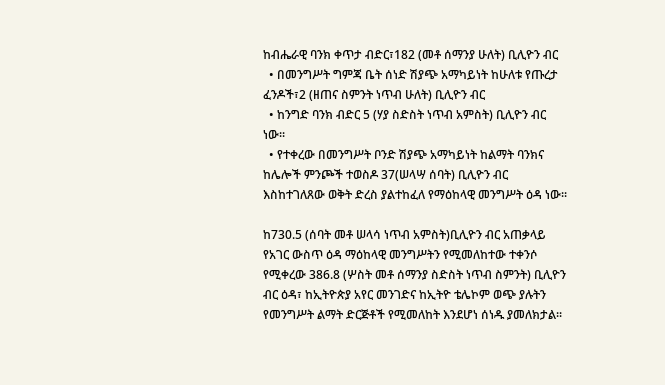ከብሔራዊ ባንክ ቀጥታ ብድር፣182 (መቶ ሰማንያ ሁለት) ቢሊዮን ብር
  • በመንግሥት ግምጃ ቤት ሰነድ ሽያጭ አማካይነት ከሁለቱ የጡረታ ፈንዶች፣2 (ዘጠና ስምንት ነጥብ ሁለት) ቢሊዮን ብር
  • ከንግድ ባንክ ብድር 5 (ሃያ ስድስት ነጥብ አምስት) ቢሊዮን ብር ነው፡፡
  • የተቀረው በመንግሥት ቦንድ ሽያጭ አማካይነት ከልማት ባንክና ከሌሎች ምንጮች ተወስዶ 37(ሠላሣ ሰባት) ቢሊዮን ብር እስከተገለጸው ወቅት ድረስ ያልተከፈለ የማዕከላዊ መንግሥት ዕዳ ነው፡፡

ከ730.5 (ሰባት መቶ ሠላሳ ነጥብ አምስት)ቢሊዮን ብር አጠቃላይ የአገር ውስጥ ዕዳ ማዕከላዊ መንግሥትን የሚመለከተው ተቀንሶ የሚቀረው 386.8 (ሦስት መቶ ሰማንያ ስድስት ነጥብ ስምንት) ቢሊዮን ብር ዕዳ፣ ከኢትዮጵያ አየር መንገድና ከኢትዮ ቴሌኮም ወጭ ያሉትን የመንግሥት ልማት ድርጅቶች የሚመለከት እንደሆነ ሰነዱ ያመለክታል፡፡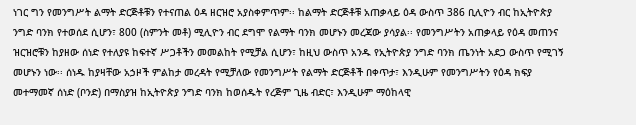ነገር ግን የመንግሥት ልማት ድርጅቶቹን የተናጠል ዕዳ ዘርዝሮ አያስቀምጥም፡፡ ከልማት ድርጅቶቹ አጠቃላይ ዕዳ ውስጥ 386 ቢሊዮን ብር ከኢትዮጵያ ንግድ ባንክ የተወሰደ ሲሆን፣ 800 (ስምንት መቶ) ሚሊዮን ብር ደግሞ የልማት ባንክ መሆኑን መረጃው ያሳያል፡፡ የመንግሥትን አጠቃላይ የዕዳ መጠንና ዝርዝሮቹን ከያዘው ሰነድ የተለያዩ ከፍተኛ ሥጋቶችን መመልከት የሚቻል ሲሆን፣ ከዚህ ውስጥ አንዱ የኢትዮጵያ ንግድ ባንክ ጤንነት አደጋ ውስጥ የሚገኝ መሆኑን ነው፡፡ ሰነዱ ከያዛቸው አኃዞች ምልከታ መረዳት የሚቻለው የመንግሥት የልማት ድርጅቶች በቀጥታ፣ እንዲሁም የመንግሥትን የዕዳ ክፍያ መተማመኛ ሰነድ (ቦንድ) በማስያዝ ከኢትዮጵያ ንግድ ባንክ ከወሰዱት የረጅም ጊዜ ብድር፣ እንዲሁም ማዕከላዊ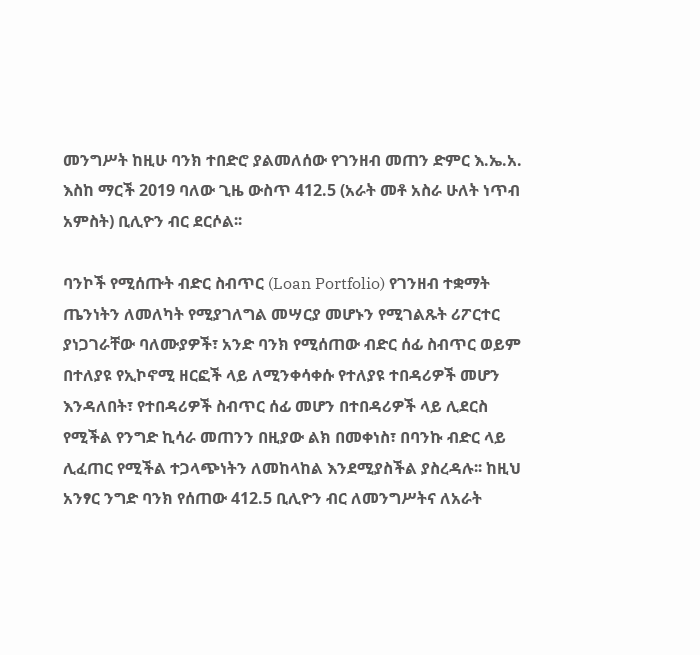መንግሥት ከዚሁ ባንክ ተበድሮ ያልመለሰው የገንዘብ መጠን ድምር እ.ኤ.አ. እስከ ማርች 2019 ባለው ጊዜ ውስጥ 412.5 (አራት መቶ አስራ ሁለት ነጥብ አምስት) ቢሊዮን ብር ደርሶል፡፡

ባንኮች የሚሰጡት ብድር ስብጥር (Loan Portfolio) የገንዘብ ተቋማት ጤንነትን ለመለካት የሚያገለግል መሣርያ መሆኑን የሚገልጹት ሪፖርተር ያነጋገራቸው ባለሙያዎች፣ አንድ ባንክ የሚሰጠው ብድር ሰፊ ስብጥር ወይም በተለያዩ የኢኮኖሚ ዘርፎች ላይ ለሚንቀሳቀሱ የተለያዩ ተበዳሪዎች መሆን እንዳለበት፣ የተበዳሪዎች ስብጥር ሰፊ መሆን በተበዳሪዎች ላይ ሊደርስ የሚችል የንግድ ኪሳራ መጠንን በዚያው ልክ በመቀነስ፣ በባንኩ ብድር ላይ ሊፈጠር የሚችል ተጋላጭነትን ለመከላከል እንደሚያስችል ያስረዳሉ፡፡ ከዚህ አንፃር ንግድ ባንክ የሰጠው 412.5 ቢሊዮን ብር ለመንግሥትና ለአራት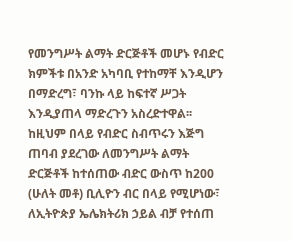የመንግሥት ልማት ድርጅቶች መሆኑ የብድር ክምችቱ በአንድ አካባቢ የተከማቸ እንዲሆን በማድረግ፣ ባንኩ ላይ ከፍተኛ ሥጋት እንዲያጠላ ማድረጉን አስረድተዋል፡፡ ከዚህም በላይ የብድር ስብጥሩን እጅግ ጠባብ ያደረገው ለመንግሥት ልማት ድርጅቶች ከተሰጠው ብድር ውስጥ ከ200 (ሁለት መቶ) ቢሊዮን ብር በላይ የሚሆነው፣ ለኢትዮጵያ ኤሌክትሪክ ኃይል ብቻ የተሰጠ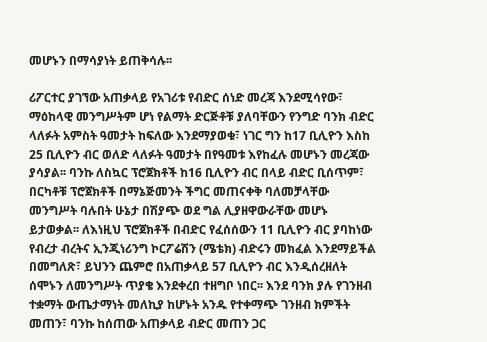መሆኑን በማሳያነት ይጠቅሳሉ፡፡

ሪፖርተር ያገኘው አጠቃላይ የአገሪቱ የብድር ሰነድ መረጃ እንደሚሳየው፣ ማዕከላዊ መንግሥትም ሆነ የልማት ድርጅቶቹ ያለባቸውን የንግድ ባንክ ብድር ላለፉት አምስት ዓመታት ከፍለው እንደማያወቁ፣ ነገር ግን ከ17 ቢሊዮን እስከ 25 ቢሊዮን ብር ወለድ ላለፉት ዓመታት በየዓመቱ እየከፈሉ መሆኑን መረጃው ያሳያል፡፡ ባንኩ ለስኳር ፕሮጀክቶች ከ16 ቢሊዮን ብር በላይ ብድር ቢሰጥም፣ በርካቶቹ ፕሮጀክቶች በማኔጅመንት ችግር መጠናቀቅ ባለመቻላቸው መንግሥት ባሉበት ሁኔታ በሽያጭ ወደ ግል ሊያዘዋውራቸው መሆኑ ይታወቃል፡፡ ለእነዚህ ፕሮጀክቶች በብድር የፈሰሰውን 11 ቢሊዮን ብር ያባከነው የብረታ ብረትና ኢንጂነሪንግ ኮርፖሬሽን (ሜቴክ) ብድሩን መክፈል እንደማይችል በመግለጽ፣ ይህንን ጨምሮ በአጠቃላይ 57 ቢሊዮን ብር እንዲሰረዘለት ሰሞኑን ለመንግሥት ጥያቄ እንደቀረበ ተዘግቦ ነበር፡፡ እንደ ባንክ ያሉ የገንዘብ ተቋማት ውጤታማነት መለኪያ ከሆኑት አንዱ የተቀማጭ ገንዘብ ክምችት መጠን፣ ባንኩ ከሰጠው አጠቃላይ ብድር መጠን ጋር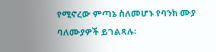የሚኖረው ምጣኔ ስለመሆኑ የባንክ ሙያ ባለሙያዎች ይገልጻሉ፡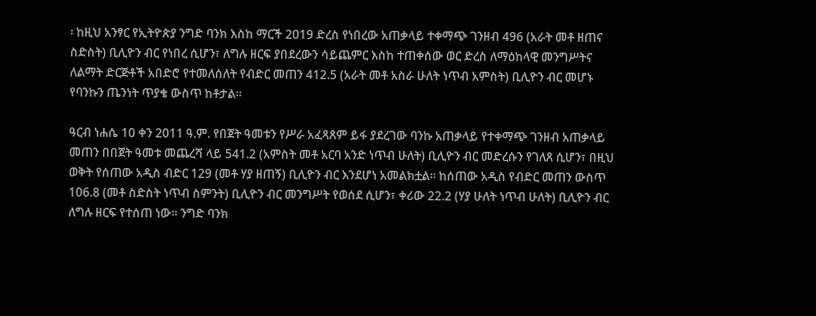፡ ከዚህ አንፃር የኢትዮጵያ ንግድ ባንክ እስከ ማርች 2019 ድረስ የነበረው አጠቃላይ ተቀማጭ ገንዘብ 496 (አራት መቶ ዘጠና ስድስት) ቢሊዮን ብር የነበረ ሲሆን፣ ለግሉ ዘርፍ ያበደረውን ሳይጨምር እስከ ተጠቀሰው ወር ድረስ ለማዕከላዊ መንግሥትና ለልማት ድርጅቶች አበድሮ የተመለሰለት የብድር መጠን 412.5 (አራት መቶ አስራ ሁለት ነጥብ አምስት) ቢሊዮን ብር መሆኑ የባንኩን ጤንነት ጥያቄ ውስጥ ከቶታል፡፡

ዓርብ ነሐሴ 10 ቀን 2011 ዓ.ም. የበጀት ዓመቱን የሥራ አፈጻጸም ይፋ ያደረገው ባንኩ አጠቃላይ የተቀማጭ ገንዘብ አጠቃላይ መጠን በበጀት ዓመቱ መጨረሻ ላይ 541.2 (አምስት መቶ አርባ አንድ ነጥብ ሁለት) ቢሊዮን ብር መድረሱን የገለጸ ሲሆን፣ በዚህ ወቅት የሰጠው አዲስ ብድር 129 (መቶ ሃያ ዘጠኝ) ቢሊዮን ብር እንደሆነ አመልክቷል፡፡ ከሰጠው አዲስ የብድር መጠን ውስጥ 106.8 (መቶ ስድስት ነጥብ ስምንት) ቢሊዮን ብር መንግሥት የወሰደ ሲሆን፣ ቀሪው 22.2 (ሃያ ሁለት ነጥብ ሁለት) ቢሊዮን ብር ለግሉ ዘርፍ የተሰጠ ነው፡፡ ንግድ ባንክ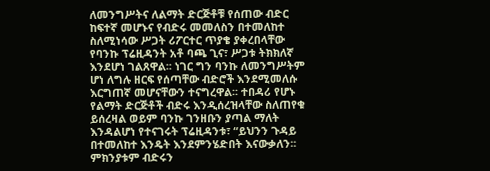ለመንግሥትና ለልማት ድርጅቶቹ የሰጠው ብድር ከፍተኛ መሆኑና የብድሩ መመለስን በተመለከተ ስለሚነሳው ሥጋት ሪፖርተር ጥያቄ ያቀረበላቸው የባንኩ ፕሬዚዳንት አቶ ባጫ ጊና፣ ሥጋቱ ትክክለኛ እንደሆነ ገልጸዋል፡፡ ነገር ግን ባንኩ ለመንግሥትም ሆነ ለግሉ ዘርፍ የሰጣቸው ብድሮች እንደሚመለሱ እርግጠኛ መሆናቸውን ተናግረዋል፡፡ ተበዳሪ የሆኑ የልማት ድርጅቶች ብድሩ እንዲሰረዝላቸው ስለጠየቁ ይሰረዛል ወይም ባንኩ ገንዘቡን ያጣል ማለት እንዳልሆነ የተናገሩት ፕሬዚዳንቱ፣ “ይህንን ጉዳይ በተመለከተ እንዴት እንደምንሄድበት እናውቃለን፡፡ ምክንያቱም ብድሩን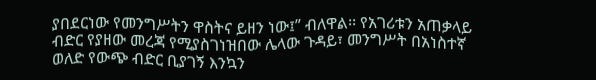ያበደርነው የመንግሥትን ዋስትና ይዘን ነው፤” ብለዋል፡፡ የአገሪቱን አጠቃላይ ብድር የያዘው መረጃ የሚያስገነዝበው ሌላው ጉዳይ፣ መንግሥት በአነስተኛ ወለድ የውጭ ብድር ቢያገኝ እንኳን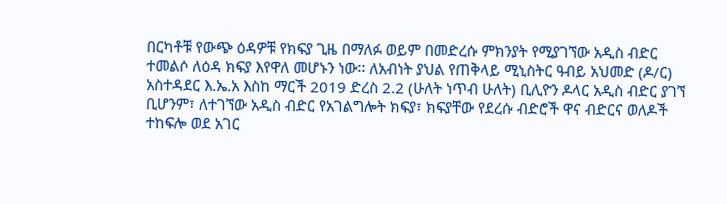በርካቶቹ የውጭ ዕዳዎቹ የክፍያ ጊዜ በማለፉ ወይም በመድረሱ ምክንያት የሚያገኘው አዲስ ብድር ተመልሶ ለዕዳ ክፍያ እየዋለ መሆኑን ነው፡፡ ለአብነት ያህል የጠቅላይ ሚኒስትር ዓብይ አህመድ (ዶ/ር) አስተዳደር እ.ኤ.አ እስከ ማርች 2019 ድረስ 2.2 (ሁለት ነጥብ ሁለት) ቢሊዮን ዶላር አዲስ ብድር ያገኘ ቢሆንም፣ ለተገኘው አዲስ ብድር የአገልግሎት ክፍያ፣ ክፍያቸው የደረሱ ብድሮች ዋና ብድርና ወለዶች ተከፍሎ ወደ አገር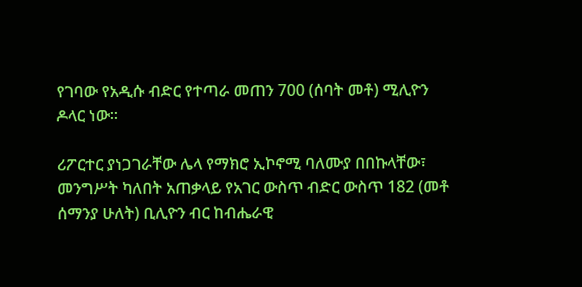የገባው የአዲሱ ብድር የተጣራ መጠን 700 (ሰባት መቶ) ሚሊዮን ዶላር ነው፡፡

ሪፖርተር ያነጋገራቸው ሌላ የማክሮ ኢኮኖሚ ባለሙያ በበኩላቸው፣ መንግሥት ካለበት አጠቃላይ የአገር ውስጥ ብድር ውስጥ 182 (መቶ ሰማንያ ሁለት) ቢሊዮን ብር ከብሔራዊ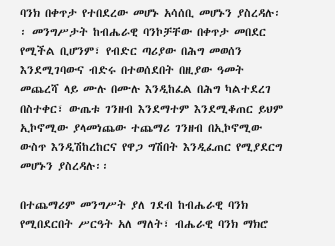ባንክ በቀጥታ የተበደረው መሆኑ አሳሰቢ መሆኑን ያስረዳሉ፡፡ መንግሥታት ከብሔራዊ ባንኮቻቸው በቀጥታ መበደር የሚችል ቢሆንም፣ የብድር ጣሪያው በሕግ መወሰን እንደሚገባውና ብድሩ በተወሰደበት በዚያው ዓመት መጨረሻ ላይ ሙሉ በሙሉ እንዲከፈል በሕግ ካልተደረገ በስተቀር፣ ውጤቱ ገንዘብ እንደማተም እንደሚቆጠር ይህም ኢኮኖሚው ያላመነጨው ተጨማሪ ገንዘብ በኢኮኖሚው ውስጥ እንዲሽከረከርና የዋጋ ግሽበት እንዲፈጠር የሚያደርግ መሆኑን ያስረዳሉ፡፡

በተጨማሪም መንግሥት ያለ ገደብ ከብሔራዊ ባንክ የሚበደርበት ሥርዓት አለ ማለት፣ ብሔራዊ ባንክ ማክሮ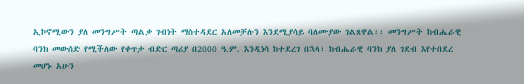ኢኮኖሚውን ያለ መንግሥት ጣልቃ ገብነት ማስተዳደር አለመቻሉን እንደሚያሳይ ባለሙያው ገልጸዋል፡፡ መንግሥት ከብሔራዊ ባንክ መውሰድ የሚችለው የቀጥታ ብድር ጣሪያ በ2000 ዓ.ም. እንዲነሳ ከተደረገ በኋላ፣ ከብሔራዊ ባንክ ያለ ገደብ እየተበደረ መሆኑ አሁን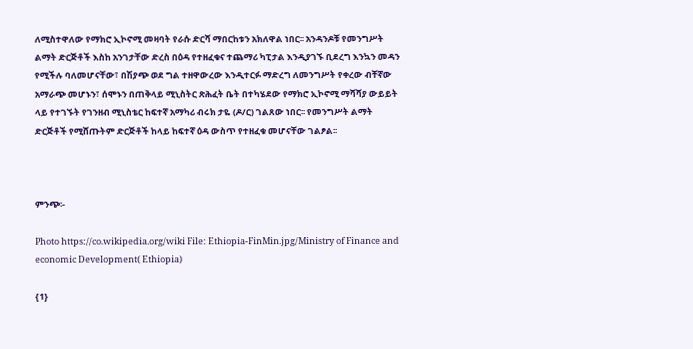ለሚስተዋለው የማክሮ ኢኮኖሚ መዛባት የራሱ ድርሻ ማበርከቱን አክለዋል ነበር፡፡ አንዳንዶቹ የመንግሥት ልማት ድርጅቶች እስከ አንገታቸው ድረስ በዕዳ የተዘፈቁና ተጨማሪ ካፒታል እንዲያገኙ ቢደረግ እንኳን መዳን የሚችሉ ባለመሆናቸው፣ በሽያጭ ወደ ግል ተዘዋውረው እንዲተርፉ ማድረግ ለመንግሥት የቀረው ብቸኛው አማራጭ መሆኑን፣ ሰሞኑን በጠቅላይ ሚኒስትር ጽሕፈት ቤት በተካሄደው የማክሮ ኢኮኖሚ ማሻሻያ ውይይት ላይ የተገኙት የገንዘብ ሚኒስቴር ከፍተኛ አማካሪ ብሩክ ታዬ (ዶ/ር) ገልጸው ነበር፡፡ የመንግሥት ልማት ድርጅቶች የሚሸጡትም ድርጅቶች ከላይ ከፍተኛ ዕዳ ውስጥ የተዘፈቁ መሆናቸው ገልፆል፡፡



ምንጭ፡-

Photo https://co.wikipedia.org/wiki File: Ethiopia-FinMin.jpg/Ministry of Finance and economic Development( Ethiopia)

{1}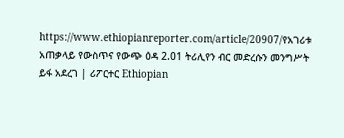https://www.ethiopianreporter.com/article/20907/የአገሪቱ አጠቃላይ የውስጥና የውጭ ዕዳ 2.01 ትሪሊየን ብር መድረሱን መንግሥት ይፋ አደረገ | ሪፖርተር Ethiopian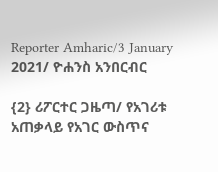Reporter Amharic/3 January 2021/ ዮሐንስ አንበርብር

{2} ሪፖርተር ጋዜጣ/ የአገሪቱ አጠቃላይ የአገር ውስጥና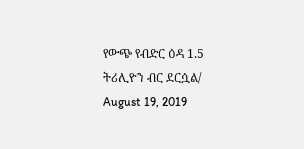የውጭ የብድር ዕዳ 1.5 ትሪሊዮን ብር ደርሷል/ August 19, 2019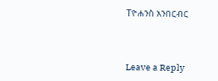Tዮሐንስ አንበርብር



Leave a Reply